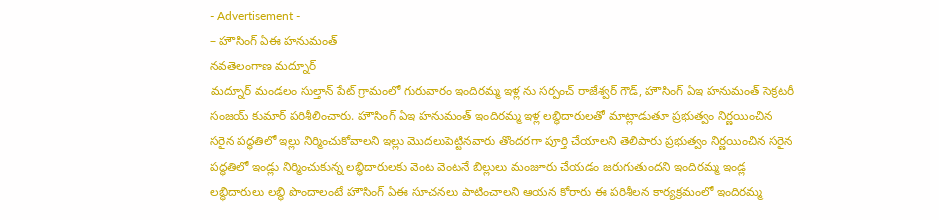- Advertisement -
– హౌసింగ్ ఏఈ హనుమంత్
నవతెలంగాణ మద్నూర్
మద్నూర్ మండలం సుల్తాన్ పేట్ గ్రామంలో గురువారం ఇందిరమ్మ ఇళ్ల ను సర్పంచ్ రాజేశ్వర్ గౌడ్, హౌసింగ్ ఏఇ హనుమంత్ సెక్రటరీ సంజయ్ కుమార్ పరిశీలించారు. హౌసింగ్ ఏఇ హనుమంత్ ఇందిరమ్మ ఇళ్ల లబ్ధిదారులతో మాట్లాడుతూ ప్రభుత్వం నిర్ణయించిన సరైన పద్ధతిలో ఇల్లు నిర్మించుకోవాలని ఇల్లు మొదలుపెట్టినవారు తొందరగా పూర్తి చేయాలని తెలిపారు ప్రభుత్వం నిర్ణయించిన సరైన పద్ధతిలో ఇండ్లు నిర్మించుకున్న లబ్ధిదారులకు వెంట వెంటనే బిల్లులు మంజూరు చేయడం జరుగుతుందని ఇందిరమ్మ ఇండ్ల లబ్ధిదారులు లబ్ధి పొందాలంటే హౌసింగ్ ఏఈ సూచనలు పాటించాలని ఆయన కోరారు ఈ పరిశీలన కార్యక్రమంలో ఇందిరమ్మ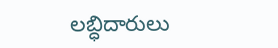లబ్ధిదారులు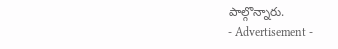పాల్గొన్నారు.
- Advertisement -